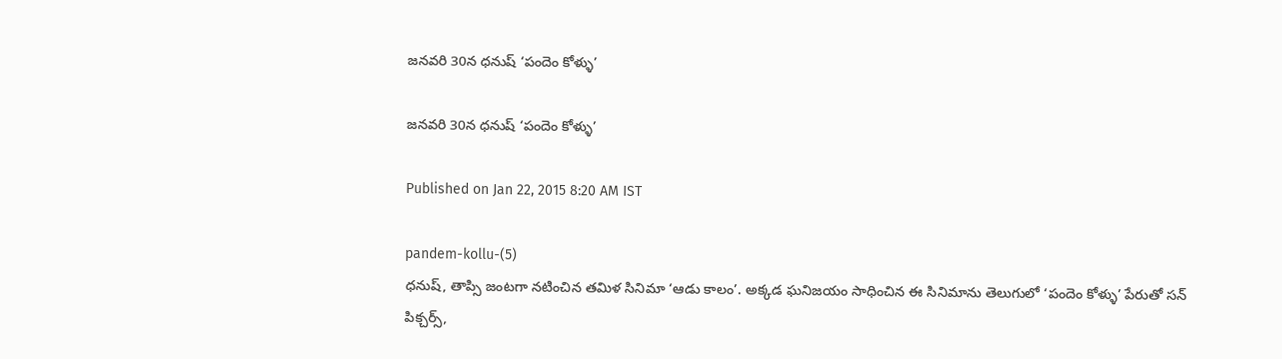జనవరి 30న ధనుష్ ‘పందెం కోళ్ళు’

జనవరి 30న ధనుష్ ‘పందెం కోళ్ళు’

Published on Jan 22, 2015 8:20 AM IST

pandem-kollu-(5)
ధనుష్, తాప్సి జంటగా నటించిన తమిళ సినిమా ‘ఆడు కాలం’. అక్కడ ఘనిజయం సాధించిన ఈ సినిమాను తెలుగులో ‘పందెం కోళ్ళు’ పేరుతో సన్ పిక్చర్స్,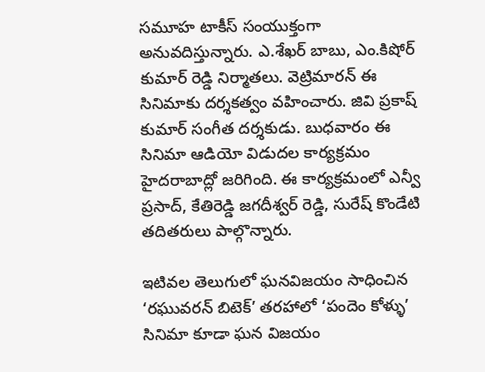సమూహ టాకీస్ సంయుక్తంగా అనువదిస్తున్నారు. ఎ.శేఖర్ బాబు, ఎం.కిషోర్ కుమార్ రెడ్డి నిర్మాతలు. వెట్రిమారన్ ఈ సినిమాకు దర్శకత్వం వహించారు. జివి ప్రకాష్ కుమార్ సంగీత దర్శకుడు. బుధవారం ఈ సినిమా ఆడియో విడుదల కార్యక్రమం హైదరాబాద్లో జరిగింది. ఈ కార్యక్రమంలో ఎన్వీ ప్రసాద్, కేతిరెడ్డి జగదీశ్వర్ రెడ్డి, సురేష్ కొండేటి తదితరులు పాల్గొన్నారు.

ఇటివల తెలుగులో ఘనవిజయం సాధించిన ‘రఘువరన్ బిటెక్’ తరహాలో ‘పందెం కోళ్ళు’ సినిమా కూడా ఘన విజయం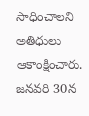సాధించాలని అతిధులు ఆకాంక్షించారు. జనవరి 30న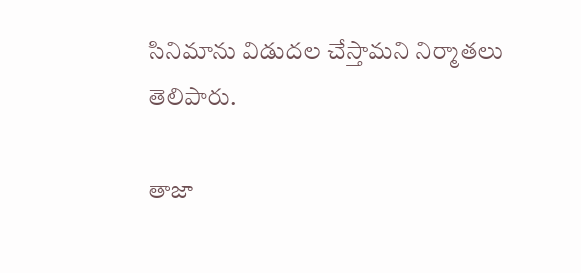సినిమాను విడుదల చేస్తామని నిర్మాతలు తెలిపారు.

తాజా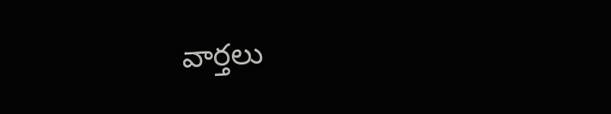వార్తలు